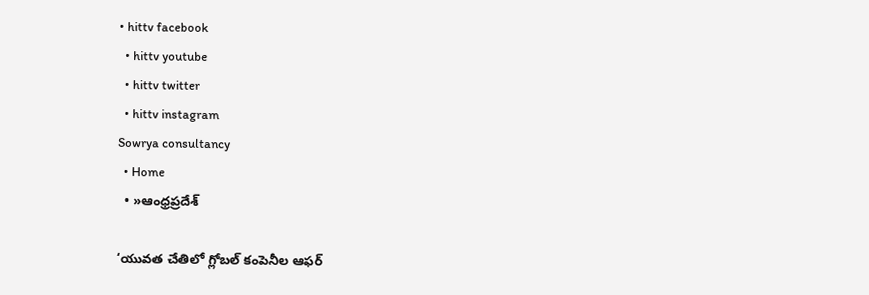• hittv facebook
  • hittv youtube
  • hittv twitter
  • hittv instagram
Sowrya consultancy
  • Home
  • »ఆంధ్రప్రదేశ్

‘యువత చేతిలో గ్లోబల్ కంపెనీల ఆఫర్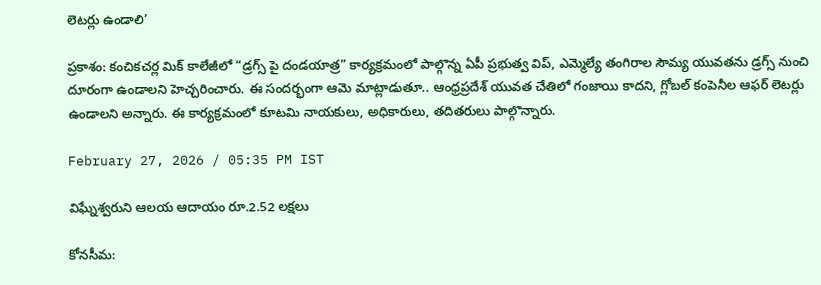లెటర్లు ఉండాలి’

ప్రకాశం: కంచికచర్ల మిక్ కాలేజీలో “డ్రగ్స్ పై దండయాత్ర” కార్యక్రమంలో పాల్గొన్న ఏపీ ప్రభుత్వ విప్, ఎమ్మెల్యే తంగిరాల సౌమ్య యువతను డ్రగ్స్ నుంచి దూరంగా ఉండాలని హెచ్చరించారు. ఈ సందర్భంగా ఆమె మాట్లాడుతూ.. ఆంధ్రప్రదేశ్ యువత చేతిలో గంజాయి కాదని, గ్లోబల్ కంపెనీల ఆఫర్ లెటర్లు ఉండాలని అన్నారు. ఈ కార్యక్రమంలో కూటమి నాయకులు, అధికారులు, తదితరులు పాల్గొన్నారు.

February 27, 2026 / 05:35 PM IST

విఘ్నేశ్వరుని ఆలయ ఆదాయం రూ.2.52 లక్షలు

కోనసీమ: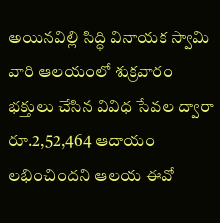అయినవిల్లి సిద్ధి వినాయక స్వామి వారి ఆలయంలో శుక్రవారం భక్తులు చేసిన వివిధ సేవల ద్వారా రూ.2,52,464 ఆదాయం లభించిందని ఆలయ ఈవో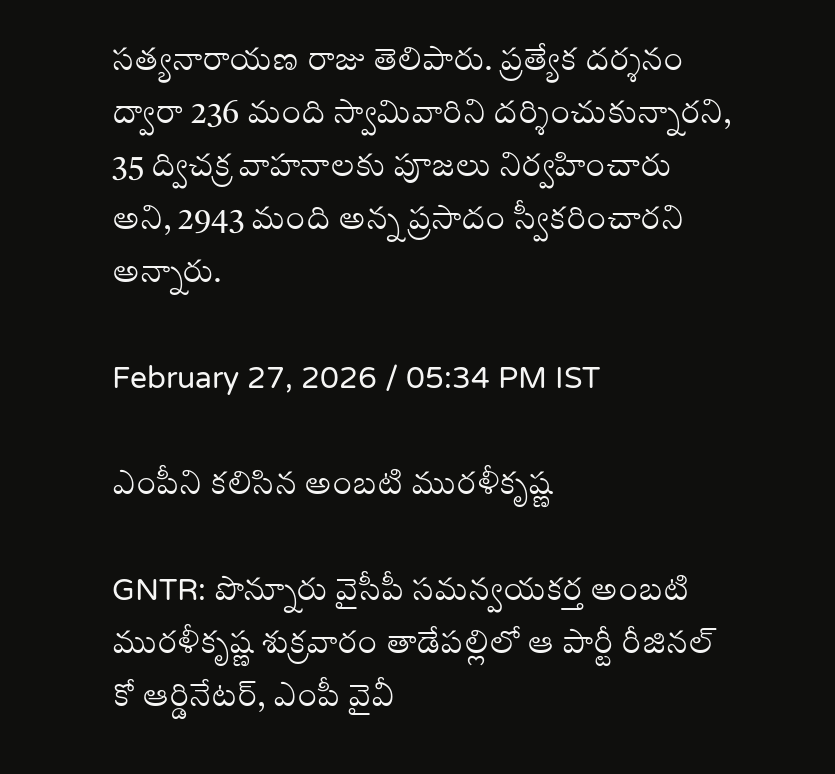సత్యనారాయణ రాజు తెలిపారు. ప్రత్యేక దర్శనం ద్వారా 236 మంది స్వామివారిని దర్శించుకున్నారని, 35 ద్విచక్ర వాహనాలకు పూజలు నిర్వహించారు అని, 2943 మంది అన్న ప్రసాదం స్వీకరించారని అన్నారు.

February 27, 2026 / 05:34 PM IST

ఎంపీని కలిసిన అంబటి మురళీకృష్ణ

GNTR: పొన్నూరు వైసీపీ సమన్వయకర్త అంబటి మురళీకృష్ణ శుక్రవారం తాడేపల్లిలో ఆ పార్టీ రీజినల్ కో ఆర్డినేటర్, ఎంపీ వైవీ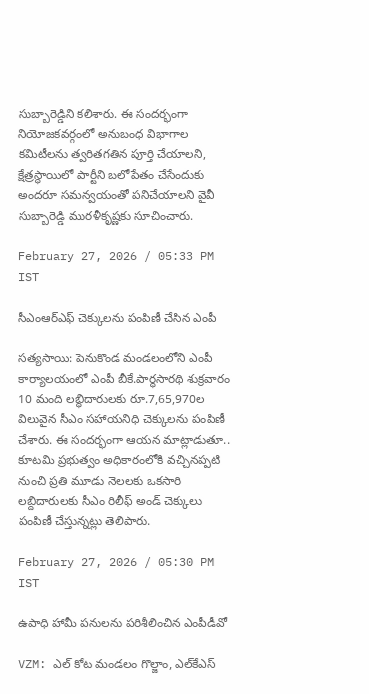సుబ్బారెడ్డిని కలిశారు. ఈ సందర్భంగా నియోజకవర్గంలో అనుబంధ విభాగాల కమిటీలను త్వరితగతిన పూర్తి చేయాలని, క్షేత్రస్థాయిలో పార్టీని బలోపేతం చేసేందుకు అందరూ సమన్వయంతో పనిచేయాలని వైవీ సుబ్బారెడ్డి మురళీకృష్ణకు సూచించారు.

February 27, 2026 / 05:33 PM IST

సీఎంఆర్ఎఫ్ చెక్కులను పంపిణీ చేసిన ఎంపీ

సత్యసాయి: పెనుకొండ మండలంలోని ఎంపీ కార్యాలయంలో ఎంపీ బీకే.పార్థసారథి శుక్రవారం 10 మంది లబ్ధిదారులకు రూ.7,65,970ల విలువైన సీఎం సహాయనిధి చెక్కులను పంపిణీ చేశారు. ఈ సందర్భంగా ఆయన మాట్లాడుతూ.. కూటమి ప్రభుత్వం అధికారంలోకి వచ్చినప్పటి నుంచి ప్రతి మూడు నెలలకు ఒకసారి లబ్దిదారులకు సీఎం రిలీఫ్‌ అండ్‌ చెక్కులు పంపిణీ చేస్తున్నట్లు తెలిపారు.

February 27, 2026 / 05:30 PM IST

ఉపాధి హామీ పనులను పరిశీలించిన ఎంపీడీవో

VZM: ఎల్ కోట మండలం గొల్జాం, ఎల్‌కే‌ఎస్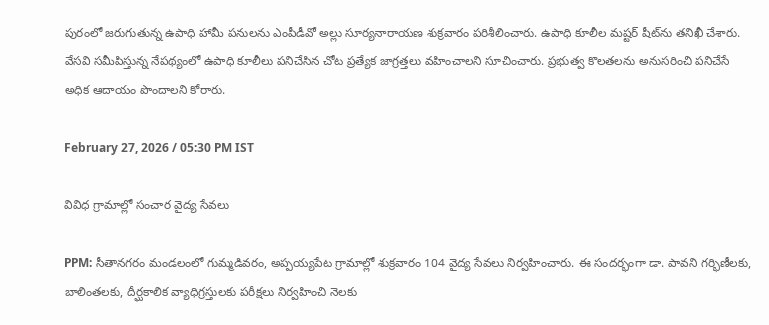పురంలో జరుగుతున్న ఉపాధి హామీ పనులను ఎంపీడీవో అల్లు సూర్యనారాయణ శుక్రవారం పరిశీలించారు. ఉపాధి కూలీల మష్టర్ షీట్‌ను తనిఖీ చేశారు. వేసవి సమీపిస్తున్న నేపథ్యంలో ఉపాధి కూలీలు పనిచేసిన చోట ప్రత్యేక జాగ్రత్తలు వహించాలని సూచించారు. ప్రభుత్వ కొలతలను అనుసరించి పనిచేసే అధిక ఆదాయం పొందాలని కోరారు.

February 27, 2026 / 05:30 PM IST

వివిధ గ్రామాల్లో సంచార వైద్య సేవలు

PPM: సీతానగరం మండలంలో గుమ్మడివరం, అప్పయ్యపేట గ్రామాల్లో శుక్రవారం 104 వైద్య సేవలు నిర్వహించారు. ఈ సందర్భంగా డా. పావని గర్భిణీలకు, బాలింతలకు, దీర్ఘకాలిక వ్యాధిగ్రస్తులకు పరీక్షలు నిర్వహించి నెలకు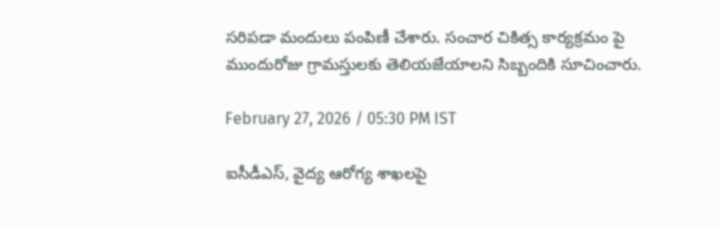సరిపడా మందులు పంపిణీ చేశారు. సంచార చికిత్స కార్యక్రమం పై ముందురోజు గ్రామస్తులకు తెలియజేయాలని సిబ్బందికి సూచించారు.

February 27, 2026 / 05:30 PM IST

ఐసీడీఎస్, వైద్య ఆరోగ్య శాఖలపై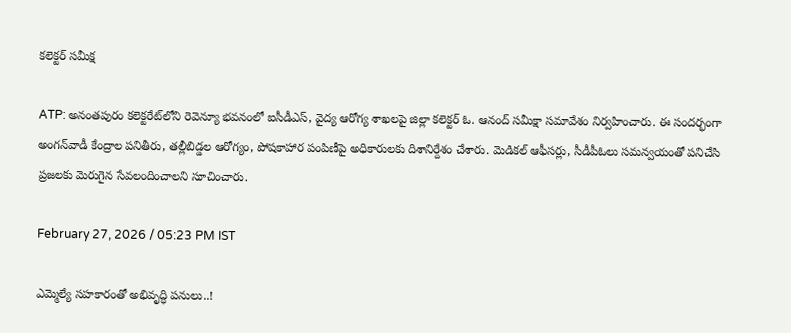కలెక్టర్ సమీక్ష

ATP: అనంతపురం కలెక్టరేట్‌లోని రెవెన్యూ భవనంలో ఐసీడీఎస్, వైద్య ఆరోగ్య శాఖలపై జిల్లా కలెక్టర్ ఓ. ఆనంద్ సమీక్షా సమావేశం నిర్వహించారు. ఈ సందర్భంగా అంగన్‌వాడీ కేంద్రాల పనితీరు, తల్లీబిడ్డల ఆరోగ్యం, పోషకాహార పంపిణీపై అధికారులకు దిశానిర్దేశం చేశారు. మెడికల్ ఆఫీసర్లు, సీడీపీఓలు సమన్వయంతో పనిచేసి ప్రజలకు మెరుగైన సేవలందించాలని సూచించారు.

February 27, 2026 / 05:23 PM IST

ఎమ్మెల్యే సహకారంతో అభివృద్ధి పనులు..!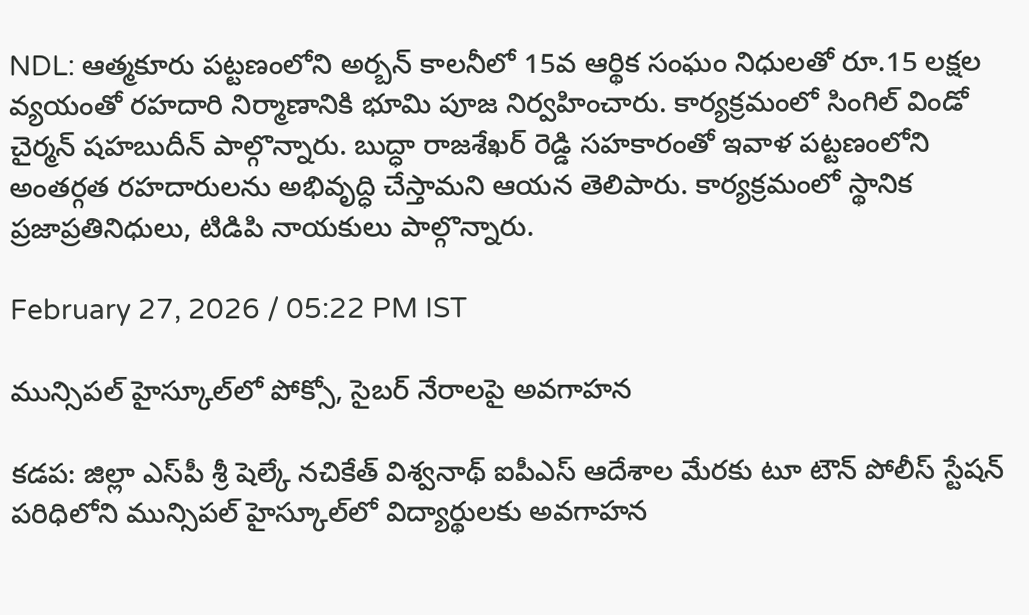NDL: ఆత్మకూరు పట్టణంలోని అర్బన్ కాలనీలో 15వ ఆర్థిక సంఘం నిధులతో రూ.15 లక్షల వ్యయంతో రహదారి నిర్మాణానికి భూమి పూజ నిర్వహించారు. కార్యక్రమంలో సింగిల్ విండో చైర్మన్ షహబుదీన్ పాల్గొన్నారు. బుద్ధా రాజశేఖర్ రెడ్డి సహకారంతో ఇవాళ పట్టణంలోని అంతర్గత రహదారులను అభివృద్ధి చేస్తామని ఆయన తెలిపారు. కార్యక్రమంలో స్థానిక ప్రజాప్రతినిధులు, టిడిపి నాయకులు పాల్గొన్నారు.

February 27, 2026 / 05:22 PM IST

మున్సిపల్ హైస్కూల్‌లో పోక్సో, సైబర్ నేరాలపై అవగాహన

కడప: జిల్లా ఎస్‌పీ శ్రీ షెల్కే నచికేత్ విశ్వనాథ్ ఐపీఎస్ ఆదేశాల మేరకు టూ టౌన్ పోలీస్ స్టేషన్ పరిధిలోని మున్సిపల్ హైస్కూల్‌లో విద్యార్థులకు అవగాహన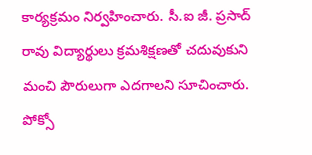కార్యక్రమం నిర్వహించారు. సీ.ఐ జీ. ప్రసాద్ రావు విద్యార్థులు క్రమశిక్షణతో చదువుకుని మంచి పౌరులుగా ఎదగాలని సూచించారు. పోక్సో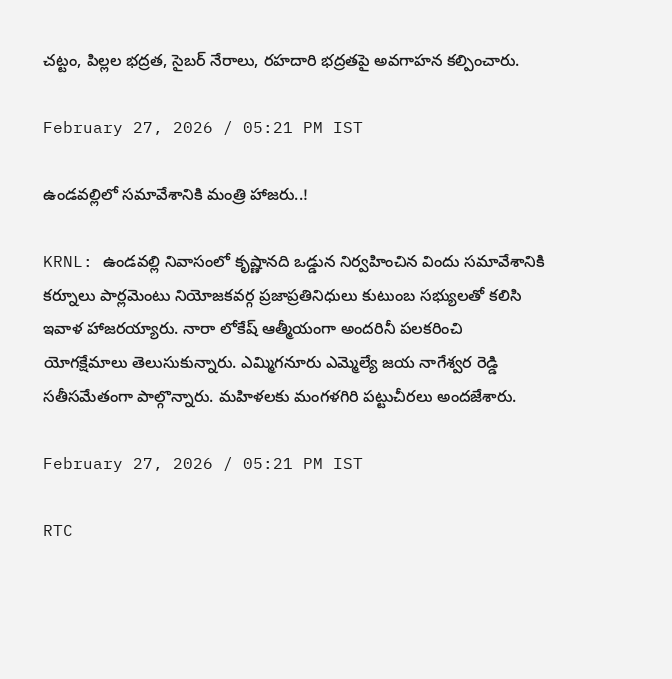చట్టం, పిల్లల భద్రత, సైబర్ నేరాలు, రహదారి భద్రతపై అవగాహన కల్పించారు.

February 27, 2026 / 05:21 PM IST

ఉండవల్లిలో సమావేశానికి మంత్రి హాజరు..!

KRNL: ఉండవల్లి నివాసంలో కృష్ణానది ఒడ్డున నిర్వహించిన విందు సమావేశానికి కర్నూలు పార్లమెంటు నియోజకవర్గ ప్రజాప్రతినిధులు కుటుంబ సభ్యులతో కలిసి ఇవాళ హాజరయ్యారు. నారా లోకేష్ ఆత్మీయంగా అందరినీ పలకరించి యోగక్షేమాలు తెలుసుకున్నారు. ఎమ్మిగనూరు ఎమ్మెల్యే జయ నాగేశ్వర రెడ్డి సతీసమేతంగా పాల్గొన్నారు. మహిళలకు మంగళగిరి పట్టుచీరలు అందజేశారు.

February 27, 2026 / 05:21 PM IST

RTC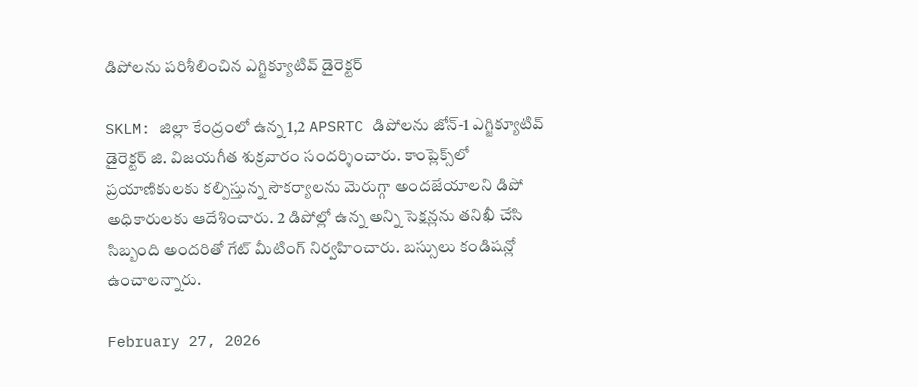డిపోలను పరిశీలించిన ఎగ్జిక్యూటివ్ డైరెక్టర్

SKLM: జిల్లా కేంద్రంలో ఉన్న 1,2 APSRTC డిపోలను జోన్-1 ఎగ్జిక్యూటివ్ డైరెక్టర్ జి. విజయగీత శుక్రవారం సందర్శించారు. కాంప్లెక్స్‌లో ప్రయాణికులకు కల్పిస్తున్న సౌకర్యాలను మెరుగ్గా అందజేయాలని డిపో అధికారులకు ఆదేశించారు. 2 డిపోల్లో ఉన్న అన్ని సెక్షన్లను తనిఖీ చేసి సిబ్బంది అందరితో గేట్ మీటింగ్ నిర్వహించారు. బస్సులు కండిషన్లో ఉంచాలన్నారు.

February 27, 2026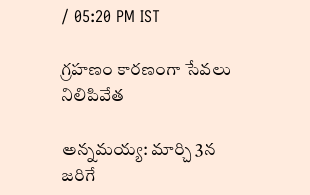/ 05:20 PM IST

గ్రహణం కారణంగా సేవలు నిలిపివేత

అన్నమయ్య: మార్చి 3న జరిగే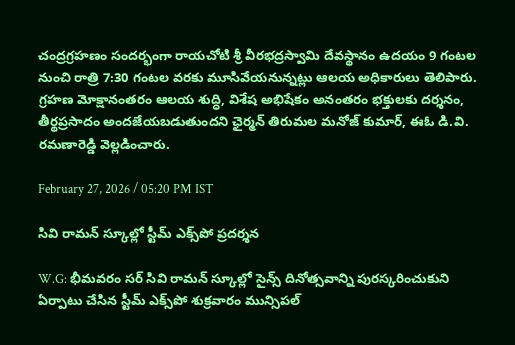చంద్రగ్రహణం సందర్భంగా రాయచోటి శ్రీ వీరభద్రస్వామి దేవస్థానం ఉదయం 9 గంటల నుంచి రాత్రి 7:30 గంటల వరకు మూసివేయనున్నట్లు ఆలయ అధికారులు తెలిపారు. గ్రహణ మోక్షానంతరం ఆలయ శుద్ధి, విశేష అభిషేకం అనంతరం భక్తులకు దర్శనం, తీర్థప్రసాదం అందజేయబడుతుందని ఛైర్మన్ తిరుమల మనోజ్ కుమార్, ఈఓ డి.వి. రమణారెడ్డి వెల్లడించారు.

February 27, 2026 / 05:20 PM IST

సివి రామన్ స్కూల్లో స్టీమ్ ఎక్స్‌పో ప్రదర్శన

W.G: భీమవరం సర్ సివి రామన్ స్కూల్లో సైన్స్ దినోత్సవాన్ని పురస్కరించుకుని ఏర్పాటు చేసిన స్టీమ్ ఎక్స్‌పో శుక్రవారం మున్సిపల్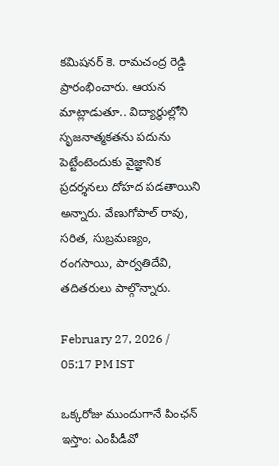కమిషనర్ కె. రామచంద్ర రెడ్డి ప్రారంభించారు. ఆయన మాట్లాడుతూ.. విద్యార్థుల్లోని సృజనాత్మకతను పదును పెట్టేంటెందుకు వైజ్ఞానిక ప్రదర్శనలు దోహద పడతాయిని అన్నారు. వేణుగోపాల్ రావు, సరిత, సుబ్రమణ్యం, రంగసాయి, పార్వతిదేవి, తదితరులు పాల్గొన్నారు.

February 27, 2026 / 05:17 PM IST

ఒక్కరోజు ముందుగానే పింఛన్ ఇస్తాం: ఎంపీడీవో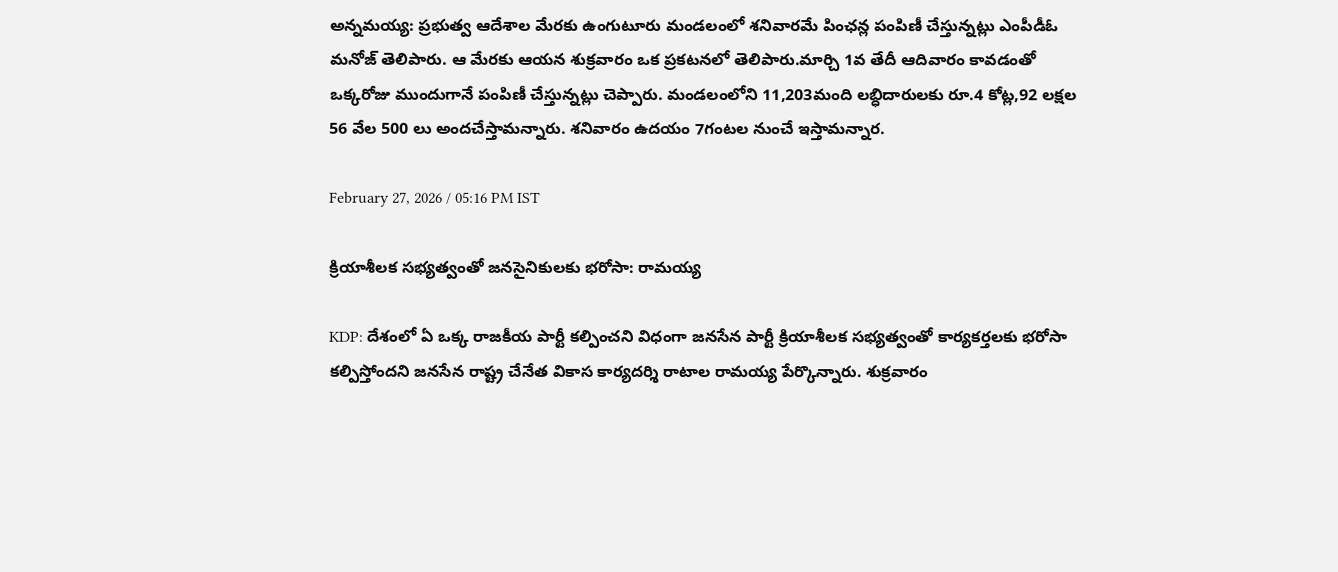అన్నమయ్య: ప్రభుత్వ ఆదేశాల మేరకు ఉంగుటూరు మండలంలో శనివారమే పింఛన్ల పంపిణీ చేస్తున్నట్లు ఎంపీడీఓ మనోజ్ తెలిపారు. ఆ మేరకు ఆయన శుక్రవారం ఒక ప్రకటనలో తెలిపారు.మార్చి 1వ తేదీ ఆదివారం కావడంతో ఒక్కరోజు ముందుగానే పంపిణీ చేస్తున్నట్లు చెప్పారు. మండలంలోని 11,203మంది లబ్ధిదారులకు రూ.4 కోట్ల,92 లక్షల 56 వేల 500 లు అందచేస్తామన్నారు. శనివారం ఉదయం 7గంటల నుంచే ఇస్తామన్నార.

February 27, 2026 / 05:16 PM IST

క్రియాశీలక సభ్యత్వంతో జనసైనికులకు భరోసా: రామయ్య

KDP: దేశంలో ఏ ఒక్క రాజకీయ పార్టీ కల్పించని విధంగా జనసేన పార్టీ క్రియాశీలక సభ్యత్వంతో కార్యకర్తలకు భరోసా కల్పిస్తోందని జనసేన రాష్ట్ర చేనేత వికాస కార్యదర్శి రాటాల రామయ్య పేర్కొన్నారు. శుక్రవారం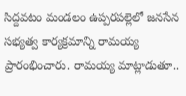సిద్దవటం మండలం ఉప్పరపల్లెలో జనసేన సభ్యత్వ కార్యక్రమాన్ని రామయ్య ప్రారంభించారు. రామయ్య మాట్లాడుతూ..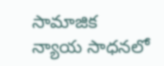సామాజిక న్యాయ సాధనలో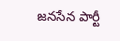జనసేన పార్టీ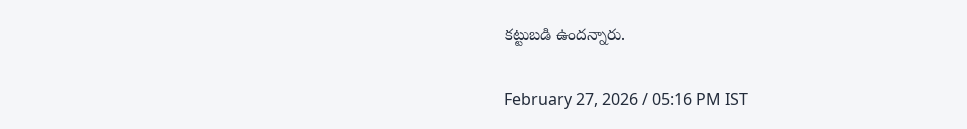కట్టుబడి ఉందన్నారు.

February 27, 2026 / 05:16 PM IST